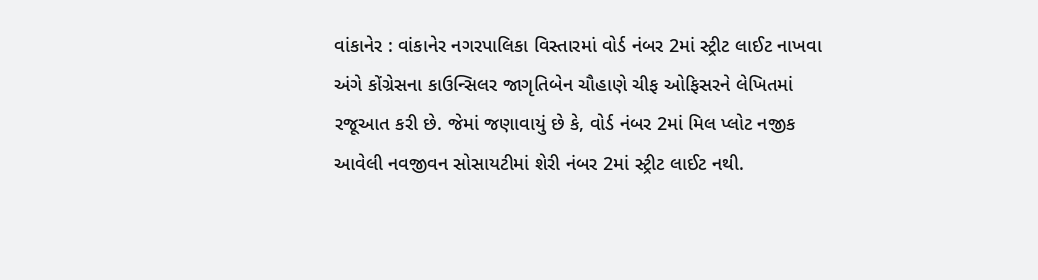વાંકાનેર : વાંકાનેર નગરપાલિકા વિસ્તારમાં વોર્ડ નંબર 2માં સ્ટ્રીટ લાઈટ નાખવા અંગે કોંગ્રેસના કાઉન્સિલર જાગૃતિબેન ચૌહાણે ચીફ ઓફિસરને લેખિતમાં રજૂઆત કરી છે. જેમાં જણાવાયું છે કે, વોર્ડ નંબર 2માં મિલ પ્લોટ નજીક આવેલી નવજીવન સોસાયટીમાં શેરી નંબર 2માં સ્ટ્રીટ લાઈટ નથી.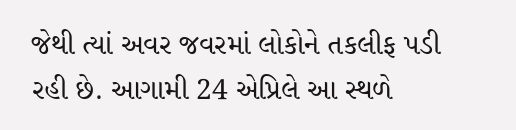જેથી ત્યાં અવર જવરમાં લોકોને તકલીફ પડી રહી છે. આગામી 24 એપ્રિલે આ સ્થળે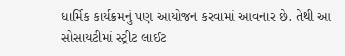ધાર્મિક કાર્યક્રમનું પણ આયોજન કરવામાં આવનાર છે. તેથી આ સોસાયટીમાં સ્ટ્રીટ લાઈટ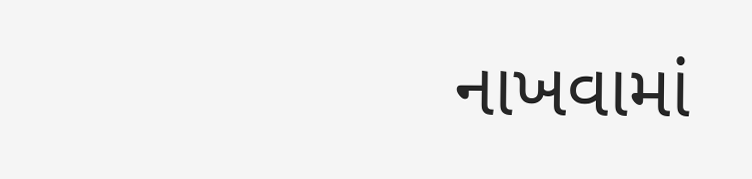નાખવામાં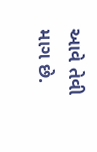આવે તેવી માગ છે.